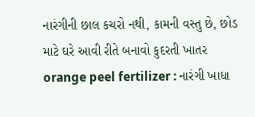નારંગીની છાલ કચરો નથી, કામની વસ્તુ છે, છોડ માટે ઘરે આવી રીતે બનાવો કુદરતી ખાતર
orange peel fertilizer : નારંગી ખાધા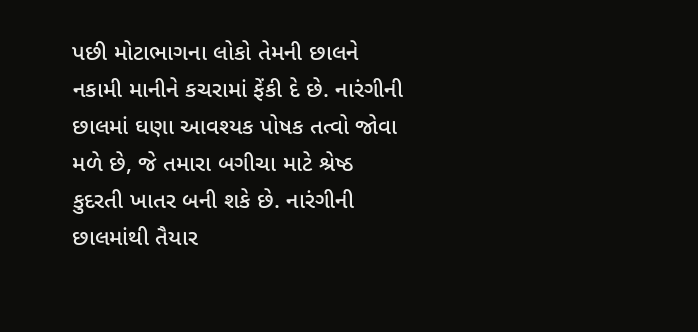પછી મોટાભાગના લોકો તેમની છાલને નકામી માનીને કચરામાં ફેંકી દે છે. નારંગીની છાલમાં ઘણા આવશ્યક પોષક તત્વો જોવા મળે છે, જે તમારા બગીચા માટે શ્રેષ્ઠ કુદરતી ખાતર બની શકે છે. નારંગીની છાલમાંથી તૈયાર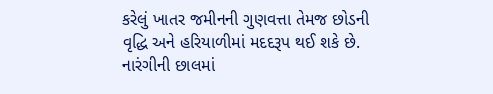કરેલું ખાતર જમીનની ગુણવત્તા તેમજ છોડની વૃદ્ધિ અને હરિયાળીમાં મદદરૂપ થઈ શકે છે. નારંગીની છાલમાં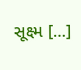સૂક્ષ્મ […]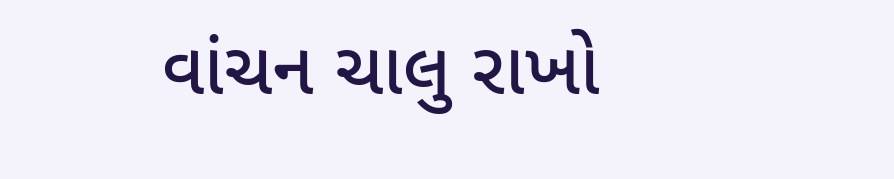વાંચન ચાલુ રાખો